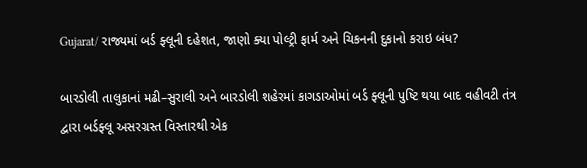Gujarat/ રાજ્યમાં બર્ડ ફ્લૂની દહેશત, જાણો ક્યા પોલ્ટ્રી ફાર્મ અને ચિકનની દુકાનો કરાઇ બંધ?

બારડોલી તાલુકાનાં મઢી–સુરાલી અને બારડોલી શહેરમાં કાગડાઓમાં બર્ડ ફ્લૂની પુષ્ટિ થયા બાદ વહીવટી તંત્ર દ્વારા બર્ડફ્લૂ અસરગ્રસ્ત વિસ્તારથી એક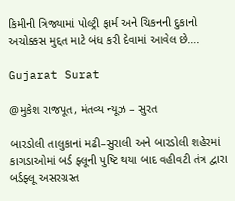કિમીની ત્રિજ્યામાં પોલ્ટ્રી ફાર્મ અને ચિકનની દુકાનો અચોક્કસ મુદ્દત માટે બંધ કરી દેવામાં આવેલ છે….

Gujarat Surat

@મુકેશ રાજપૂત, મંતવ્ય ન્યૂઝ – સુરત

બારડોલી તાલુકાનાં મઢી–સુરાલી અને બારડોલી શહેરમાં કાગડાઓમાં બર્ડ ફ્લૂની પુષ્ટિ થયા બાદ વહીવટી તંત્ર દ્વારા બર્ડફ્લૂ અસરગ્રસ્ત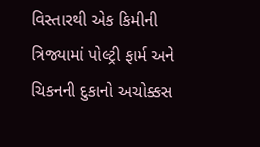વિસ્તારથી એક કિમીની ત્રિજ્યામાં પોલ્ટ્રી ફાર્મ અને ચિકનની દુકાનો અચોક્કસ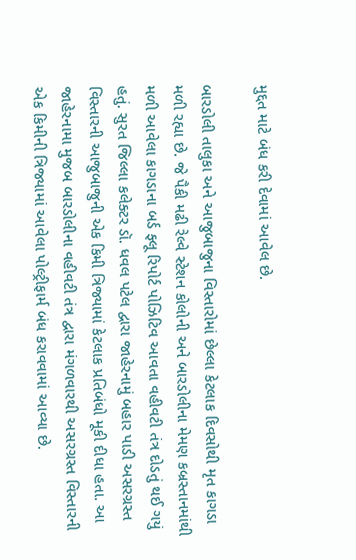મુદ્દત માટે બંધ કરી દેવામાં આવેલ છે.

બારડોલી તાલુકા અને આજુબાજુના વિસ્તારોમાં છેલ્લા કેટલાક દિવસોથી મૃત કાગડા મળી રહ્યા છે. જે પૈકી મઢી રેલ્વે સ્ટેશન કોલોની અને બારડોલીના મેમણ કબ્રસ્તાનમાંથી મળી આવેલા કાગડાના બર્ડ ફ્લૂ રિપોર્ટ પોઝિટિવ આવતા વહીવટી તંત્ર દોડતું થઈ ગયું હતું. સુરત જિલ્લા કલેક્ટર ડૉ. ધવલ પટેલ દ્વારા જાહેરનામું બહાર પાડી અસરગ્રસ્ત વિસ્તારની આજુબાજુની એક કિમી ત્રિજ્યામાં કેટલાક પ્રતિબંધો મૂકી દીધા હતા. આ જાહેરનામા મુજબ બારડોલીના વહીવટી તંત્ર દ્વારા મંગળવારથી અસરગ્રસ્ત વિસ્તારની એક કિમીની ત્રિજ્યામાં આવેલા પોલ્ટ્રીફાર્મ બંધ કરાવવામાં આવ્યા છે.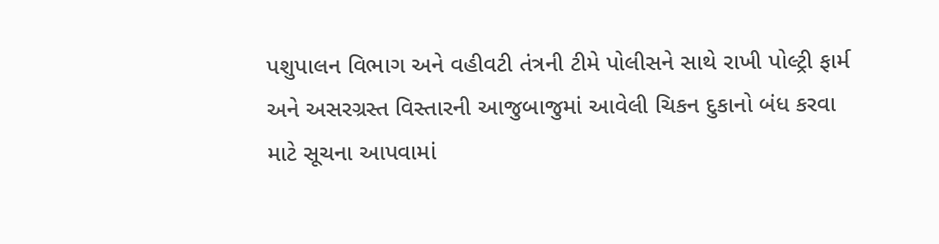પશુપાલન વિભાગ અને વહીવટી તંત્રની ટીમે પોલીસને સાથે રાખી પોલ્ટ્રી ફાર્મ અને અસરગ્રસ્ત વિસ્તારની આજુબાજુમાં આવેલી ચિકન દુકાનો બંધ કરવા માટે સૂચના આપવામાં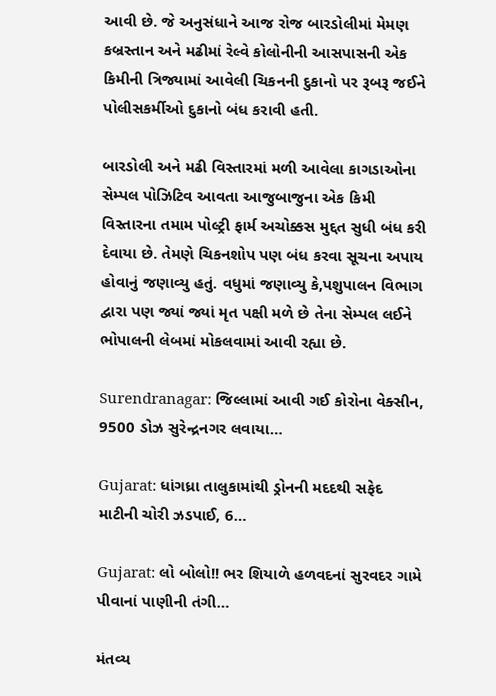આવી છે. જે અનુસંધાને આજ રોજ બારડોલીમાં મેમણ કબ્રસ્તાન અને મઢીમાં રેલ્વે કોલોનીની આસપાસની એક કિમીની ત્રિજ્યામાં આવેલી ચિકનની દુકાનો પર રૂબરૂ જઈને પોલીસકર્મીઓ દુકાનો બંધ કરાવી હતી.

બારડોલી અને મઢી વિસ્તારમાં મળી આવેલા કાગડાઓના સેમ્પલ પોઝિટિવ આવતા આજુબાજુના એક કિમી વિસ્તારના તમામ પોલ્ટ્રી ફાર્મ અચોક્કસ મુદ્દત સુધી બંધ કરી દેવાયા છે. તેમણે ચિકનશોપ પણ બંધ કરવા સૂચના અપાય હોવાનું જણાવ્યુ હતું. વધુમાં જણાવ્યુ કે,પશુપાલન વિભાગ દ્વારા પણ જ્યાં જ્યાં મૃત પક્ષી મળે છે તેના સેમ્પલ લઈને ભોપાલની લેબમાં મોકલવામાં આવી રહ્યા છે.

Surendranagar: જિલ્લામાં આવી ગઈ કોરોના વેક્સીન, 9500 ડોઝ સુરેન્દ્રનગર લવાયા…

Gujarat: ધાંગધ્રા તાલુકામાંથી ડ્રોનની મદદથી સફેદ માટીની ચોરી ઝડપાઈ, 6…

Gujarat: લો બોલો!! ભર શિયાળે હળવદનાં સુરવદર ગામે પીવાનાં પાણીની તંગી…

મંતવ્ય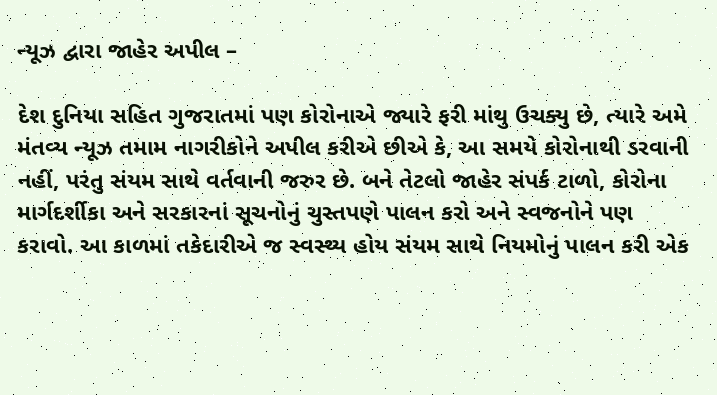ન્યૂઝ દ્વારા જાહેર અપીલ –

દેશ દુનિયા સહિત ગુજરાતમાં પણ કોરોનાએ જ્યારે ફરી માંથુ ઉચક્યુ છે, ત્યારે અમે મંતવ્ય ન્યૂઝ તમામ નાગરીકોને અપીલ કરીએ છીએ કે, આ સમયે કોરોનાથી ડરવાની નહીં, પરંતુ સંયમ સાથે વર્તવાની જરુર છે. બને તેટલો જાહેર સંપર્ક ટાળો, કોરોના માર્ગદર્શીકા અને સરકારનાં સૂચનોનું ચુસ્તપણે પાલન કરો અને સ્વજનોને પણ કરાવો. આ કાળમાં તકેદારીએ જ સ્વસ્થ્ય હોય સંયમ સાથે નિયમોનું પાલન કરી એક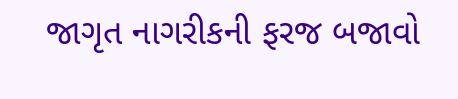જાગૃત નાગરીકની ફરજ બજાવો